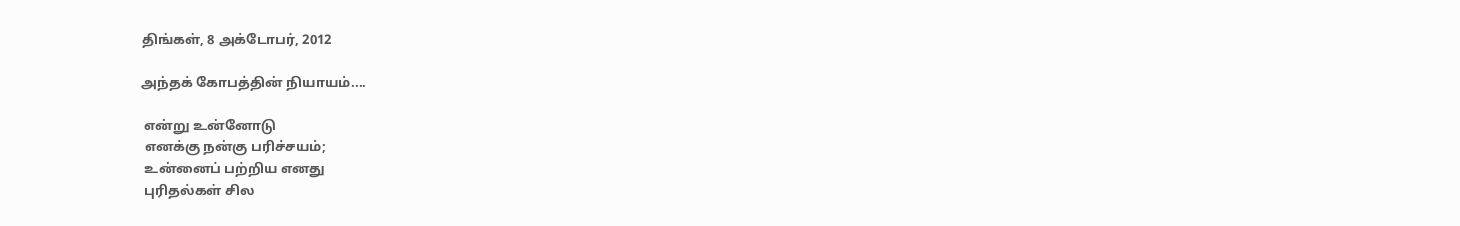திங்கள், 8 அக்டோபர், 2012

அந்தக் கோபத்தின் நியாயம்....

 என்று உன்னோடு
 எனக்கு நன்கு பரிச்சயம்;
 உன்னைப் பற்றிய எனது
 புரிதல்கள் சில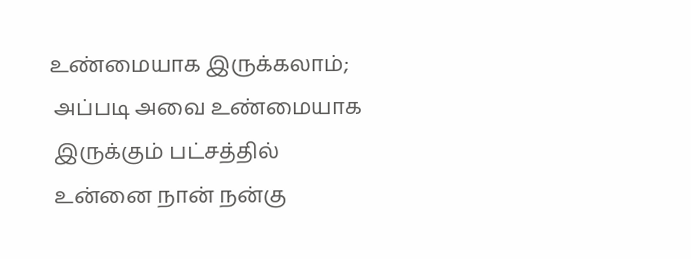உண்மையாக இருக்கலாம்;
 அப்படி அவை உண்மையாக
 இருக்கும் பட்சத்தில்
 உன்னை நான் நன்கு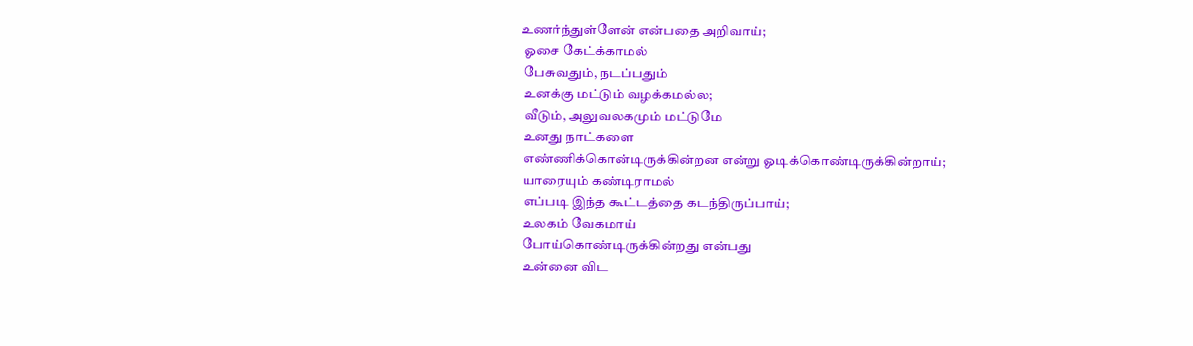உணர்ந்துள்ளேன் என்பதை அறிவாய்;
 ஓசை கேட்க்காமல்
 பேசுவதும், நடப்பதும்
 உனக்கு மட்டும் வழக்கமல்ல;
 வீடும், அலுவலகமும் மட்டுமே
 உனது நாட்களை
 எண்ணிக்கொன்டிருக்கின்றன என்று ஓடிக்கொண்டிருக்கின்றாய்;
 யாரையும் கண்டிராமல்
 எப்படி இந்த கூட்டத்தை கடந்திருப்பாய்;
 உலகம் வேகமாய்
 போய்கொண்டிருக்கின்றது என்பது
 உன்னை விட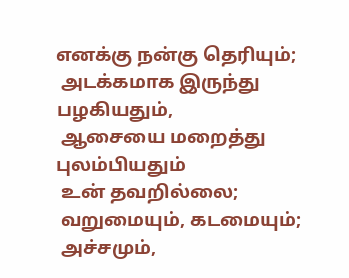எனக்கு நன்கு தெரியும்;
 அடக்கமாக இருந்து பழகியதும்,
 ஆசையை மறைத்து புலம்பியதும்
 உன் தவறில்லை;
 வறுமையும், கடமையும்;
 அச்சமும்,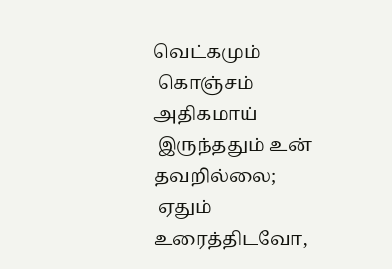வெட்கமும்
 கொஞ்சம் அதிகமாய்
 இருந்ததும் உன் தவறில்லை;
 ஏதும் உரைத்திடவோ,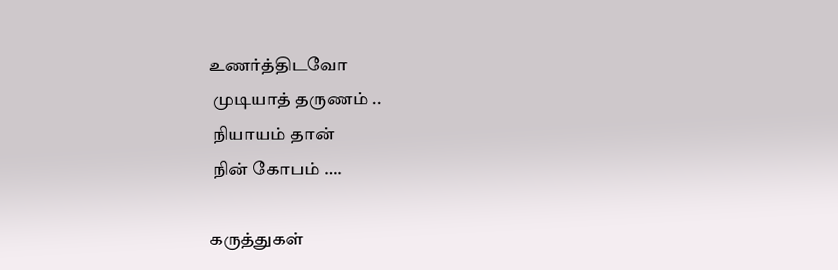உணர்த்திடவோ
 முடியாத் தருணம் ..
 நியாயம் தான்
 நின் கோபம் ….

கருத்துகள்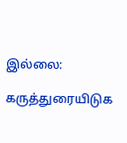இல்லை:

கருத்துரையிடுக